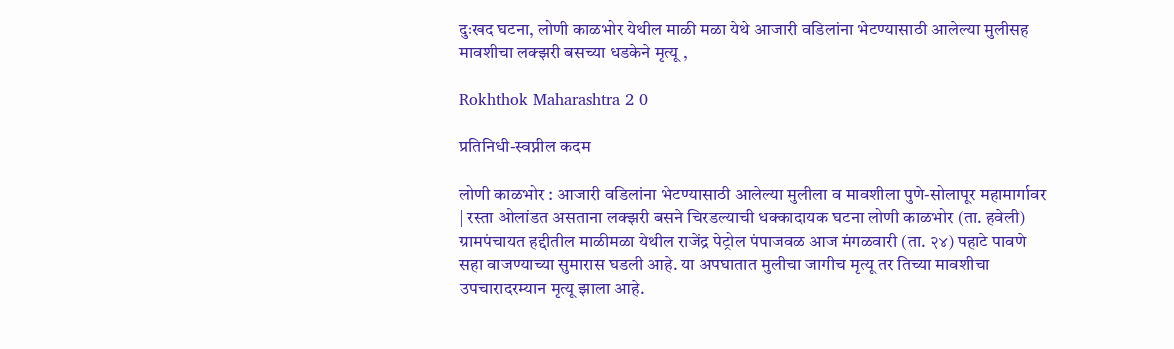दुःखद घटना, लोणी काळभोर येथील माळी मळा येथे आजारी वडिलांना भेटण्यासाठी आलेल्या मुलीसह मावशीचा लक्झरी बसच्या धडकेने मृत्यू ,

Rokhthok Maharashtra 2 0

प्रतिनिधी-स्वप्नील कदम

लोणी काळभोर : आजारी वडिलांना भेटण्यासाठी आलेल्या मुलीला व मावशीला पुणे-सोलापूर महामार्गावर | रस्ता ओलांडत असताना लक्झरी बसने चिरडल्याची धक्कादायक घटना लोणी काळभोर (ता. हवेली) ग्रामपंचायत हद्दीतील माळीमळा येथील राजेंद्र पेट्रोल पंपाजवळ आज मंगळवारी (ता. २४) पहाटे पावणे सहा वाजण्याच्या सुमारास घडली आहे. या अपघातात मुलीचा जागीच मृत्यू तर तिच्या मावशीचा उपचारादरम्यान मृत्यू झाला आहे.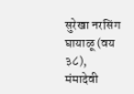सुरेखा नरसिंग घायाळू (वय ३८), मंमादेवी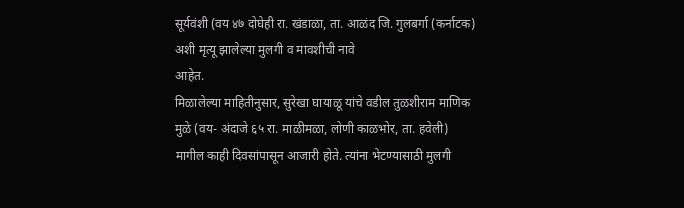सूर्यवंशी (वय ४७ दोघेही रा. खंडाळा, ता. आळंद जि. गुलबर्गा (कर्नाटक) अशी मृत्यू झालेल्या मुलगी व मावशीची नावे
आहेत.
मिळालेल्या माहितीनुसार, सुरेखा घायाळू यांचे वडील तुळशीराम माणिक मुळे (वय- अंदाजे ६५ रा. माळीमळा, लोणी काळभोर, ता. हवेली) मागील काही दिवसांपासून आजारी होते. त्यांना भेटण्यासाठी मुलगी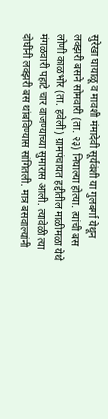सुरेखा घायाळू व मावशी मंमादेवी सूर्यवंशी या गुलबर्गा येथून लक्झरी बसने सोमवारी (ता. २३) निघाल्या होत्या. त्यांची बस लोणी काळभोर (ता. हवेली) ग्रामपंचायत हद्दीतील माळीमळा येथे मंगळवारी पहाटे चार वाजण्याच्या सुमारास आली. त्यावेळी त्या दोघींनी लक्झरी बस थांबविण्यास सांगितली. मात्र बसवाल्यांनी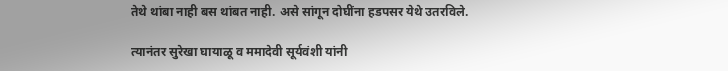तेथे थांबा नाही बस थांबत नाही. असे सांगून दोघींना हडपसर येथे उतरविले.

त्यानंतर सुरेखा घायाळू व ममादेवी सूर्यवंशी यांनी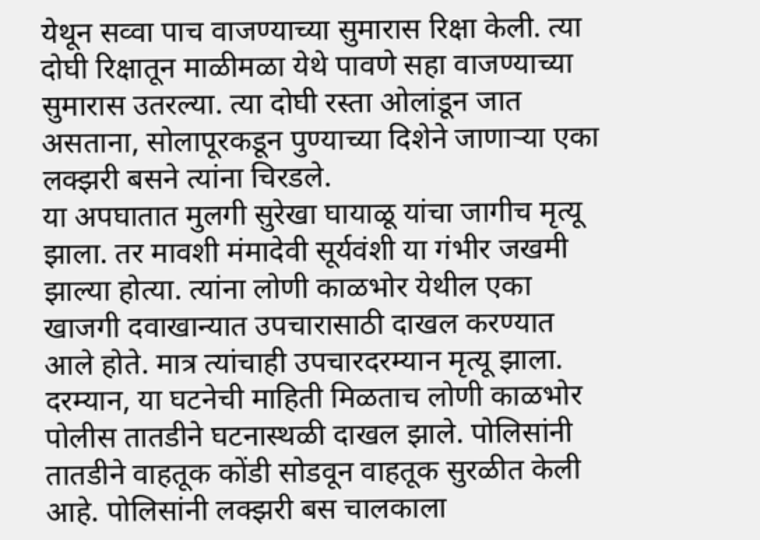येथून सव्वा पाच वाजण्याच्या सुमारास रिक्षा केली. त्या
दोघी रिक्षातून माळीमळा येथे पावणे सहा वाजण्याच्या सुमारास उतरल्या. त्या दोघी रस्ता ओलांडून जात असताना, सोलापूरकडून पुण्याच्या दिशेने जाणाऱ्या एका लक्झरी बसने त्यांना चिरडले.
या अपघातात मुलगी सुरेखा घायाळू यांचा जागीच मृत्यू झाला. तर मावशी मंमादेवी सूर्यवंशी या गंभीर जखमी झाल्या होत्या. त्यांना लोणी काळभोर येथील एका खाजगी दवाखान्यात उपचारासाठी दाखल करण्यात आले होते. मात्र त्यांचाही उपचारदरम्यान मृत्यू झाला.
दरम्यान, या घटनेची माहिती मिळताच लोणी काळभोर पोलीस तातडीने घटनास्थळी दाखल झाले. पोलिसांनी तातडीने वाहतूक कोंडी सोडवून वाहतूक सुरळीत केली आहे. पोलिसांनी लक्झरी बस चालकाला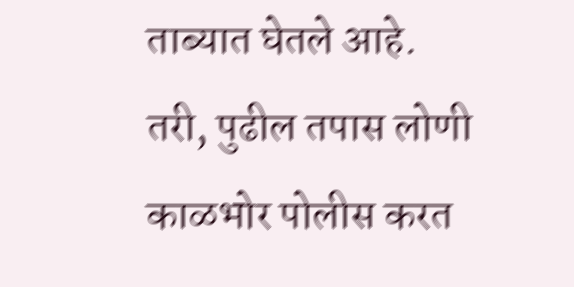ताब्यात घेतले आहे. तरी, पुढील तपास लोणी काळभोर पोलीस करत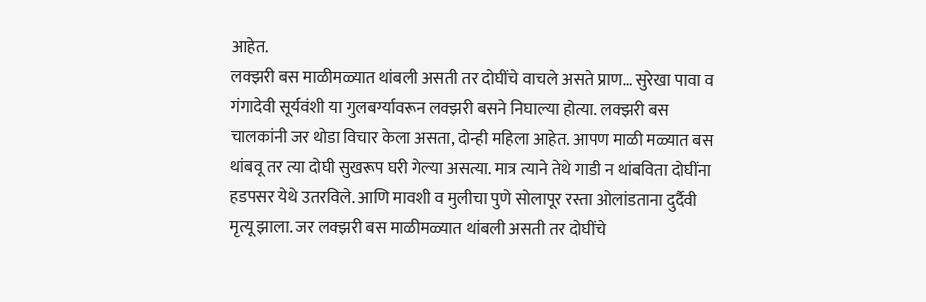आहेत.
लक्झरी बस माळीमळ्यात थांबली असती तर दोघींचे वाचले असते प्राण… सुरेखा पावा व गंगादेवी सूर्यवंशी या गुलबर्ग्यावरून लक्झरी बसने निघाल्या होत्या. लक्झरी बस चालकांनी जर थोडा विचार केला असता, दोन्ही महिला आहेत. आपण माळी मळ्यात बस थांबवू तर त्या दोघी सुखरूप घरी गेल्या असत्या. मात्र त्याने तेथे गाडी न थांबविता दोघींना हडपसर येथे उतरविले. आणि मावशी व मुलीचा पुणे सोलापूर रस्ता ओलांडताना दुर्दैवी मृत्यू झाला. जर लक्झरी बस माळीमळ्यात थांबली असती तर दोघींचे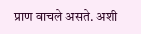प्राण वाचले असते. अशी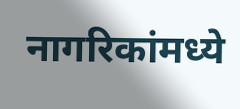नागरिकांमध्ये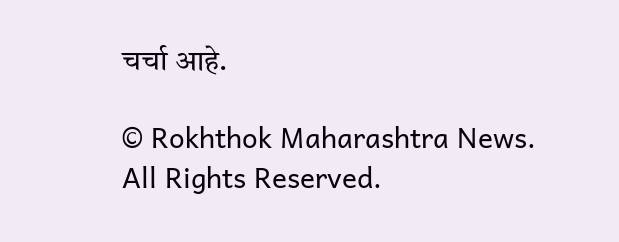चर्चा आहे.

© Rokhthok Maharashtra News. All Rights Reserved.